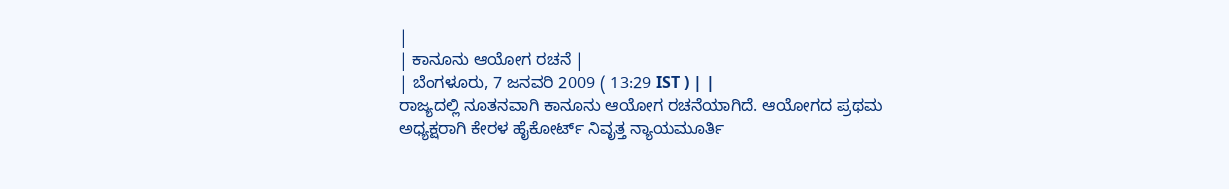|
| ಕಾನೂನು ಆಯೋಗ ರಚನೆ |
| ಬೆಂಗಳೂರು, 7 ಜನವರಿ 2009 ( 13:29 IST ) | |
ರಾಜ್ಯದಲ್ಲಿ ನೂತನವಾಗಿ ಕಾನೂನು ಆಯೋಗ ರಚನೆಯಾಗಿದೆ. ಆಯೋಗದ ಪ್ರಥಮ ಅಧ್ಯಕ್ಷರಾಗಿ ಕೇರಳ ಹೈಕೋರ್ಟ್ ನಿವೃತ್ತ ನ್ಯಾಯಮೂರ್ತಿ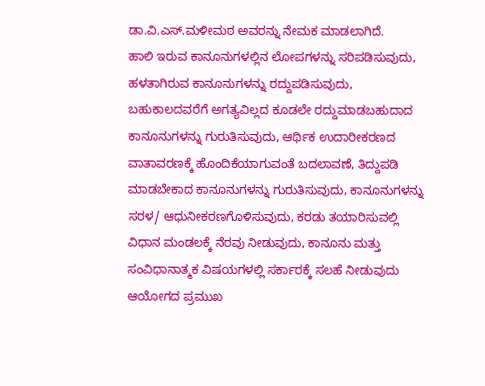ಡಾ.ವಿ.ಎಸ್.ಮಳೀಮಠ ಅವರನ್ನು ನೇಮಕ ಮಾಡಲಾಗಿದೆ.
ಹಾಲಿ ಇರುವ ಕಾನೂನುಗಳಲ್ಲಿನ ಲೋಪಗಳನ್ನು ಸರಿಪಡಿಸುವುದು, ಹಳತಾಗಿರುವ ಕಾನೂನುಗಳನ್ನು ರದ್ದುಪಡಿಸುವುದು, ಬಹುಕಾಲದವರೆಗೆ ಅಗತ್ಯವಿಲ್ಲದ ಕೂಡಲೇ ರದ್ದುಮಾಡಬಹುದಾದ ಕಾನೂನುಗಳನ್ನು ಗುರುತಿಸುವುದು, ಆರ್ಥಿಕ ಉದಾರೀಕರಣದ ವಾತಾವರಣಕ್ಕೆ ಹೊಂದಿಕೆಯಾಗುವಂತೆ ಬದಲಾವಣೆ, ತಿದ್ದುಪಡಿ ಮಾಡಬೇಕಾದ ಕಾನೂನುಗಳನ್ನು ಗುರುತಿಸುವುದು, ಕಾನೂನುಗಳನ್ನು ಸರಳ/ ಆಧುನೀಕರಣಗೊಳಿಸುವುದು, ಕರಡು ತಯಾರಿಸುವಲ್ಲಿ ವಿಧಾನ ಮಂಡಲಕ್ಕೆ ನೆರವು ನೀಡುವುದು, ಕಾನೂನು ಮತ್ತು ಸಂವಿಧಾನಾತ್ಮಕ ವಿಷಯಗಳಲ್ಲಿ ಸರ್ಕಾರಕ್ಕೆ ಸಲಹೆ ನೀಡುವುದು ಆಯೋಗದ ಪ್ರಮುಖ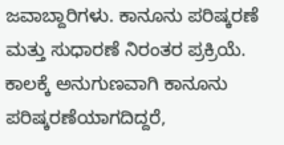ಜವಾಬ್ದಾರಿಗಳು. ಕಾನೂನು ಪರಿಷ್ಕರಣೆ ಮತ್ತು ಸುಧಾರಣೆ ನಿರಂತರ ಪ್ರಕ್ರಿಯೆ. ಕಾಲಕ್ಕೆ ಅನುಗುಣವಾಗಿ ಕಾನೂನು ಪರಿಷ್ಕರಣೆಯಾಗದಿದ್ದರೆ,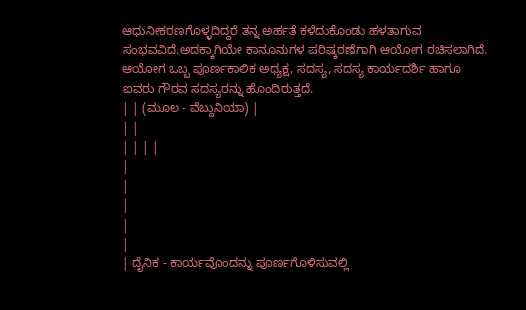ಆಧುನೀಕರಣಗೊಳ್ಳದಿದ್ದರೆ ತನ್ನ ಅರ್ಹತೆ ಕಳೆದುಕೊಂಡು ಹಳತಾಗುವ ಸಂಭವವಿದೆ.ಅದಕ್ಕಾಗಿಯೇ ಕಾನೂನುಗಳ ಪರಿಷ್ಕರಣೆಗಾಗಿ ಆಯೋಗ ರಚಿಸಲಾಗಿದೆ. ಆಯೋಗ ಒಬ್ಬ ಪೂರ್ಣಕಾಲಿಕ ಅಧ್ಯಕ್ಷ, ಸದಸ್ಯ, ಸದಸ್ಯ ಕಾರ್ಯದರ್ಶಿ ಹಾಗೂ ಐವರು ಗೌರವ ಸದಸ್ಯರನ್ನು ಹೊಂದಿರುತ್ತದೆ.
| | (ಮೂಲ - ವೆಬ್ದುನಿಯಾ) |
| |
| | | |
|
|
|
|
|
| ದೈನಿಕ - ಕಾರ್ಯವೊಂದನ್ನು ಪೂರ್ಣಗೊಳಿಸುವಲ್ಲಿ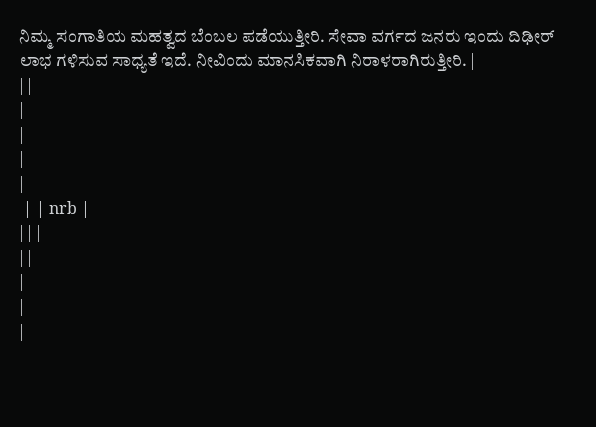ನಿಮ್ಮ ಸಂಗಾತಿಯ ಮಹತ್ವದ ಬೆಂಬಲ ಪಡೆಯುತ್ತೀರಿ. ಸೇವಾ ವರ್ಗದ ಜನರು ಇಂದು ದಿಢೀರ್ ಲಾಭ ಗಳಿಸುವ ಸಾಧ್ಯತೆ ಇದೆ. ನೀವಿಂದು ಮಾನಸಿಕವಾಗಿ ನಿರಾಳರಾಗಿರುತ್ತೀರಿ. |
| |
|
|
|
|
 | | nrb |
| | |
| |
|
|
|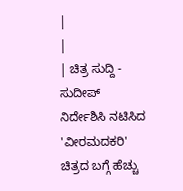|
|
| ಚಿತ್ರ ಸುದ್ದಿ - ಸುದೀಪ್ ನಿರ್ದೇಶಿಸಿ ನಟಿಸಿದ 'ವೀರಮದಕರಿ' ಚಿತ್ರದ ಬಗ್ಗೆ ಹೆಚ್ಚು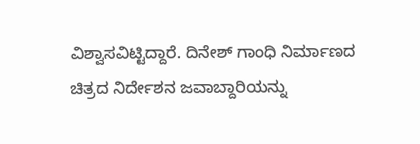ವಿಶ್ವಾಸವಿಟ್ಟಿದ್ದಾರೆ. ದಿನೇಶ್ ಗಾಂಧಿ ನಿರ್ಮಾಣದ ಚಿತ್ರದ ನಿರ್ದೇಶನ ಜವಾಬ್ದಾರಿಯನ್ನು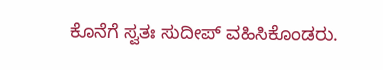ಕೊನೆಗೆ ಸ್ವತಃ ಸುದೀಪ್ ವಹಿಸಿಕೊಂಡರು.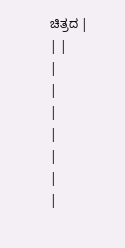ಚಿತ್ರದ |
| |
|
|
|
|
|
|
|